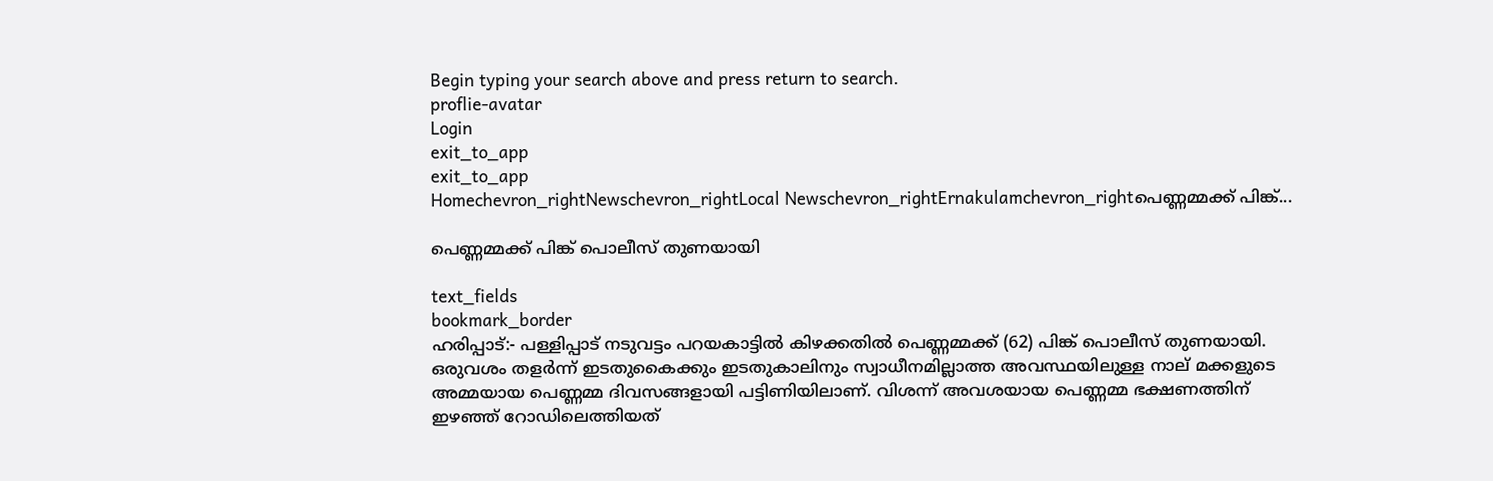Begin typing your search above and press return to search.
proflie-avatar
Login
exit_to_app
exit_to_app
Homechevron_rightNewschevron_rightLocal Newschevron_rightErnakulamchevron_rightപെണ്ണമ്മക്ക് പിങ്ക്...

പെണ്ണമ്മക്ക് പിങ്ക് പൊലീസ് തുണയായി

text_fields
bookmark_border
ഹരിപ്പാട്:- പള്ളിപ്പാട് നടുവട്ടം പറയകാട്ടിൽ കിഴക്കതിൽ പെണ്ണമ്മക്ക് (62) പിങ്ക് പൊലീസ് തുണയായി. ഒരുവശം തളർന്ന് ഇടതുകൈക്കും ഇടതുകാലിനും സ്വാധീനമില്ലാത്ത അവസ്ഥയിലുള്ള നാല് മക്കളുടെ അമ്മയായ പെണ്ണമ്മ ദിവസങ്ങളായി പട്ടിണിയിലാണ്. വിശന്ന് അവശയായ പെണ്ണമ്മ ഭക്ഷണത്തിന് ഇഴഞ്ഞ് റോഡിലെത്തിയത്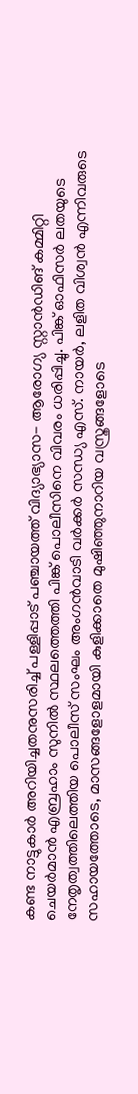കണ്ട നാട്ടുകാർ അറിയിച്ചതനുസരിച്ച് പള്ളിപ്പാട് പഞ്ചായത്ത് വിദ്യാഭ്യാസ- ആരോഗ്യ സ്റ്റാൻഡിങ് കമ്മിറ്റി ചെയർമാൻ എബ്രഹാം സുനിൽ സ്ഥലത്തെത്തി പിങ്ക് പൊലീസിനെ വിവരം ധരിപ്പിച്ചു. പിങ്ക് ഓഫിസർ ലതയുടെ നേതൃത്വത്തിലെത്തിയ പൊലീസ് സംഘം അംഗൻവാടി വർക്കർ സന്ധ്യ എസ്. നായർ, ലളിത വിശ്വൻ എന്നിവരുടെ സഹായത്തോടെ, മാസങ്ങളോളമായി കുളിക്കാതെ മുഷിഞ്ഞുനാറിയ വസ്ത്രങ്ങളോടെ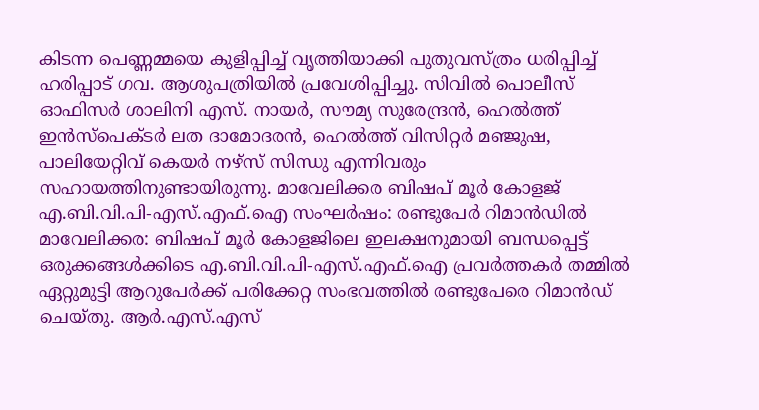കിടന്ന പെണ്ണമ്മയെ കുളിപ്പിച്ച് വൃത്തിയാക്കി പുതുവസ്ത്രം ധരിപ്പിച്ച് ഹരിപ്പാട് ഗവ. ആശുപത്രിയിൽ പ്രവേശിപ്പിച്ചു. സിവിൽ പൊലീസ് ഓഫിസർ ശാലിനി എസ്. നായർ, സൗമ്യ സുരേന്ദ്രൻ, ഹെൽത്ത് ഇൻസ്പെക്ടർ ലത ദാമോദരൻ, ഹെൽത്ത് വിസിറ്റർ മഞ്ജുഷ, പാലിയേറ്റിവ് കെയർ നഴ്സ് സിന്ധു എന്നിവരും സഹായത്തിനുണ്ടായിരുന്നു. മാവേലിക്കര ബിഷപ് മൂര്‍ കോളജ് എ.ബി.വി.പി-എസ്.എഫ്‌.ഐ സംഘര്‍ഷം: രണ്ടുപേര്‍ റിമാൻഡില്‍ മാവേലിക്കര: ബിഷപ് മൂര്‍ കോളജിലെ ഇലക്ഷനുമായി ബന്ധപ്പെട്ട് ഒരുക്കങ്ങള്‍ക്കിടെ എ.ബി.വി.പി-എസ്.എഫ്‌.ഐ പ്രവര്‍ത്തകര്‍ തമ്മില്‍ ഏറ്റുമുട്ടി ആറുപേര്‍ക്ക് പരിക്കേറ്റ സംഭവത്തില്‍ രണ്ടുപേരെ റിമാൻഡ് ചെയ്തു. ആർ.എസ്.എസ്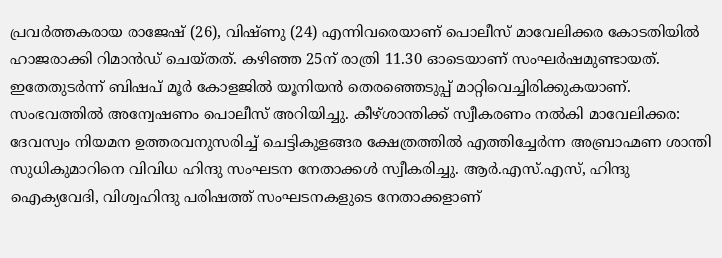പ്രവര്‍ത്തകരായ രാജേഷ് (26), വിഷ്ണു (24) എന്നിവരെയാണ് പൊലീസ് മാവേലിക്കര കോടതിയില്‍ ഹാജരാക്കി റിമാൻഡ് ചെയ്തത്. കഴിഞ്ഞ 25ന് രാത്രി 11.30 ഓടെയാണ് സംഘര്‍ഷമുണ്ടായത്. ഇതേതുടർന്ന് ബിഷപ് മൂര്‍ കോളജില്‍ യൂനിയന്‍ തെരഞ്ഞെടുപ്പ് മാറ്റിവെച്ചിരിക്കുകയാണ്. സംഭവത്തില്‍ അന്വേഷണം പൊലീസ് അറിയിച്ചു. കീഴ്ശാന്തിക്ക് സ്വീകരണം നൽകി മാവേലിക്കര: ദേവസ്വം നിയമന ഉത്തരവനുസരിച്ച് ചെട്ടികുളങ്ങര ക്ഷേത്രത്തില്‍ എത്തിച്ചേര്‍ന്ന അബ്രാഹ്മണ ശാന്തി സുധികുമാറിനെ വിവിധ ഹിന്ദു സംഘടന നേതാക്കള്‍ സ്വീകരിച്ചു. ആർ.എസ്.എസ്, ഹിന്ദു ഐക്യവേദി, വിശ്വഹിന്ദു പരിഷത്ത് സംഘടനകളുടെ നേതാക്കളാണ്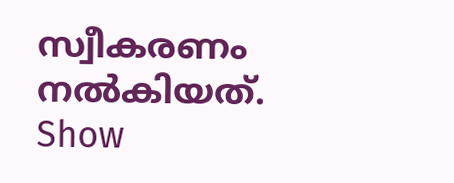സ്വീകരണം നല്‍കിയത്.
Show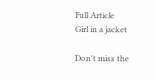Full Article
Girl in a jacket

Don't miss the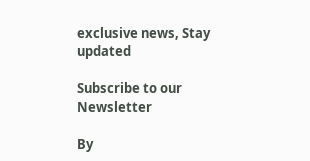exclusive news, Stay updated

Subscribe to our Newsletter

By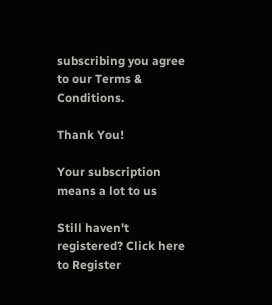subscribing you agree to our Terms & Conditions.

Thank You!

Your subscription means a lot to us

Still haven't registered? Click here to Register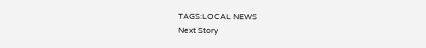TAGS:LOCAL NEWS
Next Story